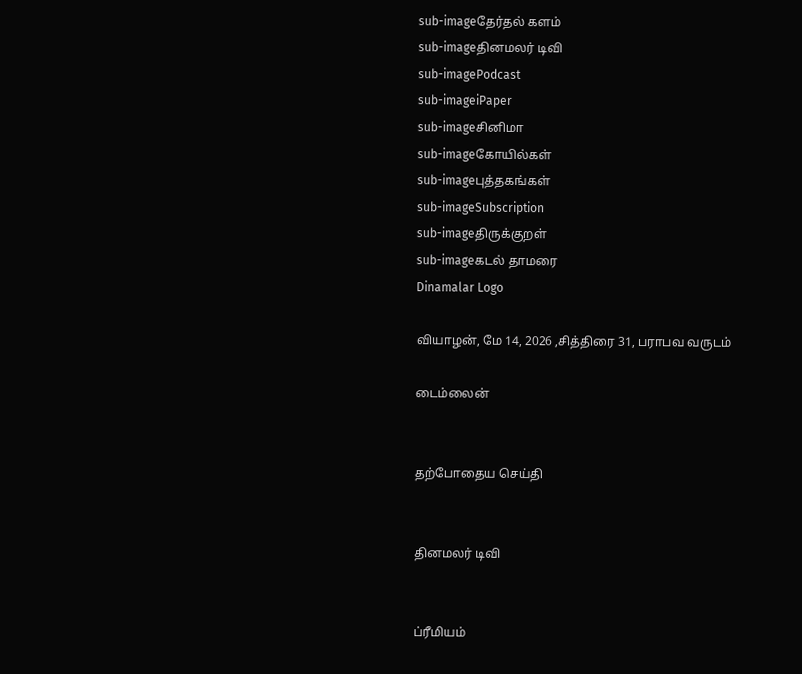sub-imageதேர்தல் களம்
sub-imageதினமலர் டிவி
sub-imagePodcast
sub-imageiPaper
sub-imageசினிமா
sub-imageகோயில்கள்
sub-imageபுத்தகங்கள்
sub-imageSubscription
sub-imageதிருக்குறள்
sub-imageகடல் தாமரை
Dinamalar Logo

வியாழன், மே 14, 2026 ,சித்திரை 31, பராபவ வருடம்

டைம்லைன்


தற்போதைய செய்தி


தினமலர் டிவி


ப்ரீமியம்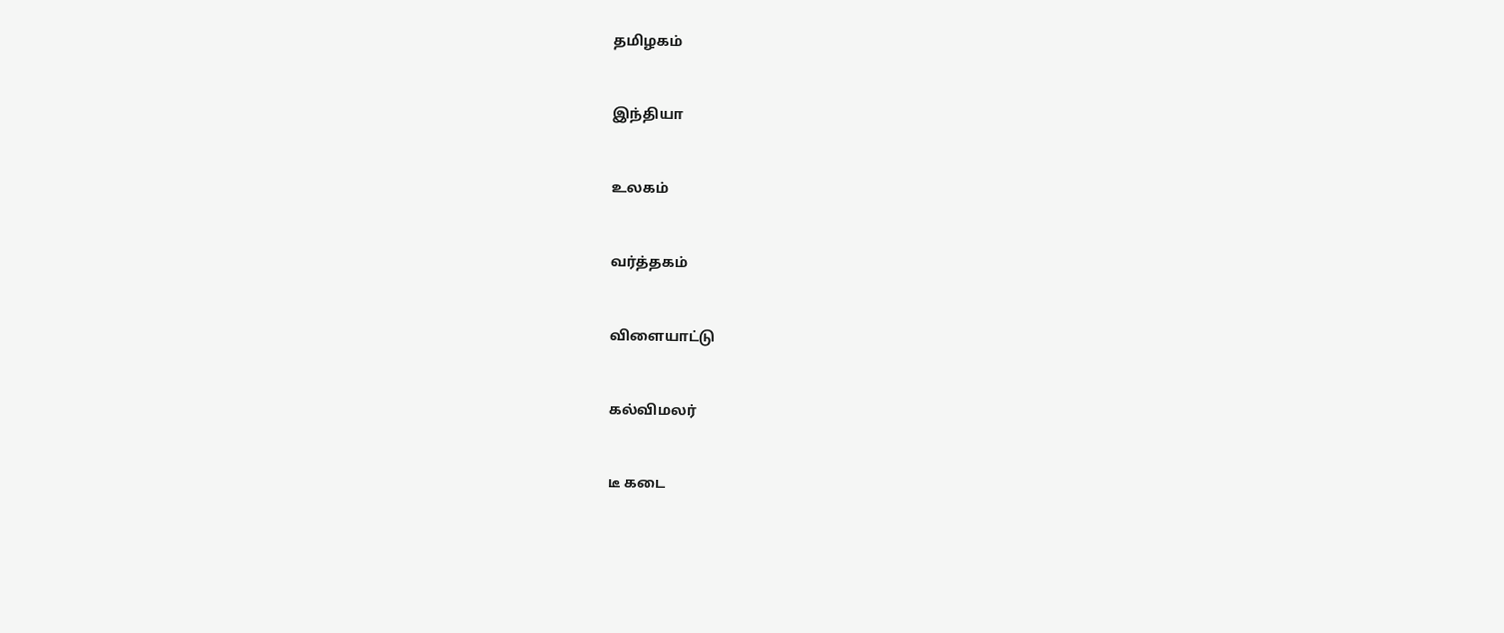தமிழகம்


இந்தியா


உலகம்


வர்த்தகம்


விளையாட்டு


கல்விமலர்


டீ கடை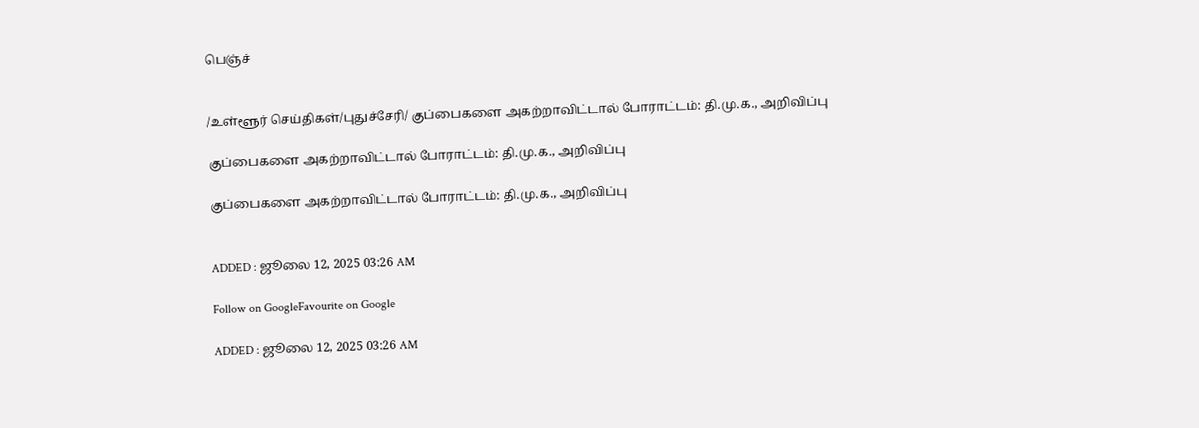பெஞ்ச்


/உள்ளூர் செய்திகள்/புதுச்சேரி/ குப்பைகளை அகற்றாவிட்டால் போராட்டம்: தி.மு.க., அறிவிப்பு

குப்பைகளை அகற்றாவிட்டால் போராட்டம்: தி.மு.க., அறிவிப்பு

குப்பைகளை அகற்றாவிட்டால் போராட்டம்: தி.மு.க., அறிவிப்பு


ADDED : ஜூலை 12, 2025 03:26 AM

Follow on GoogleFavourite on Google

ADDED : ஜூலை 12, 2025 03:26 AM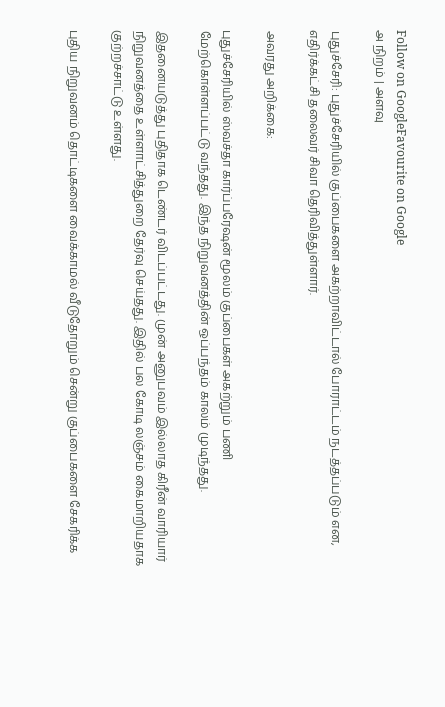Follow on GoogleFavourite on Google
அ நிறம் | அளவு

புதுச்சேரி: புதுச்சேரியில் குப்பைகளை அகற்றாவிட்டால் போராட்டம் நடத்தப்படும் என, எதிர்க்கட்சி தலைவர் சிவா தெரிவித்துள்ளார்.

அவரது அறிக்கை:

புதுச்சேரியில் ஸ்வச்தா கார்ப்பரேஷன் மூலம் குப்பைகள் அகற்றும் பணி மேற்கொள்ளப்பட்டு வந்தது. இந்த நிறுவனத்தின் ஒப்பந்தம் காலம் முடிந்தது.

இதனையடுத்து புதிதாக டெண்டர் விடப்பட்டது. முன் அனுபவம் இல்லாத கிரீன் வாரியார் நிறுவனத்தை உள்ளாட்சித்துறை தேர்வு செய்தது. இதில் பல கோடி லஞ்சம் கைமாறியதாக குற்றச்சாட்டு உள்ளது.

புதிய நிறுவனம் தொட்டிகளை வைக்காமல் வீடுதோறும் சென்று குப்பைகளை சேகரிக்க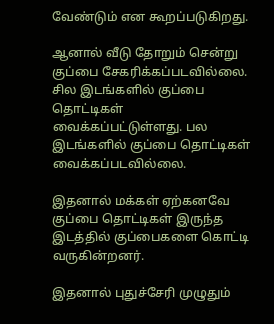வேண்டும் என கூறப்படுகிறது.

ஆனால் வீடு தோறும் சென்று குப்பை சேகரிக்கப்படவில்லை. சில இடங்களில் குப்பை தொட்டிகள் வைக்கப்பட்டுள்ளது. பல இடங்களில் குப்பை தொட்டிகள் வைக்கப்படவில்லை.

இதனால் மக்கள் ஏற்கனவே குப்பை தொட்டிகள் இருந்த இடத்தில் குப்பைகளை கொட்டி வருகின்றனர்.

இதனால் புதுச்சேரி முழுதும்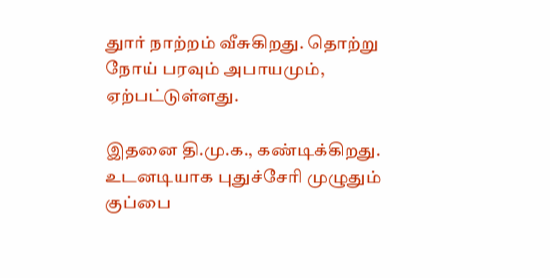துார் நாற்றம் வீசுகிறது. தொற்று நோய் பரவும் அபாயமும், ஏற்பட்டுள்ளது.

இதனை தி.மு.க., கண்டிக்கிறது. உடனடியாக புதுச்சேரி முழுதும் குப்பை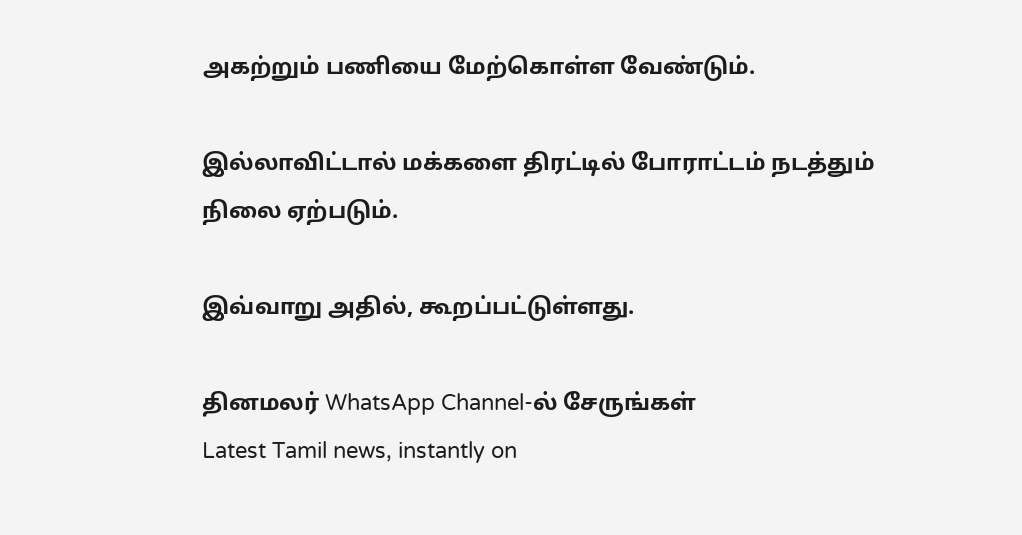அகற்றும் பணியை மேற்கொள்ள வேண்டும்.

இல்லாவிட்டால் மக்களை திரட்டில் போராட்டம் நடத்தும் நிலை ஏற்படும்.

இவ்வாறு அதில், கூறப்பட்டுள்ளது.

தினமலர் WhatsApp Channel-ல் சேருங்கள்
Latest Tamil news, instantly on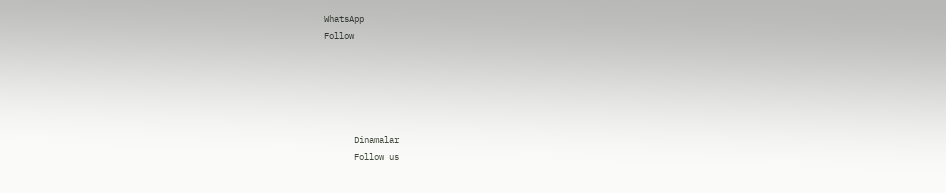WhatsApp
Follow





      Dinamalar
      Follow us